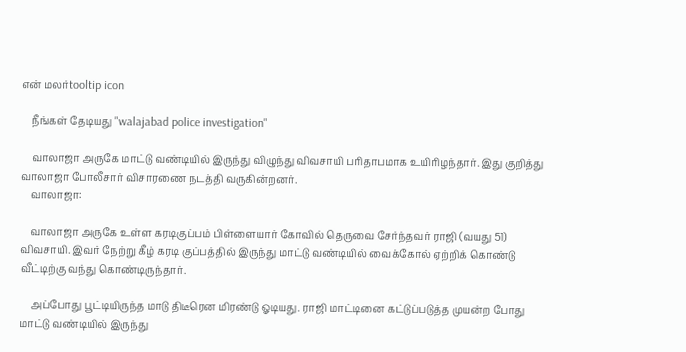என் மலர்tooltip icon

    நீங்கள் தேடியது "walajabad police investigation"

    வாலாஜா அருகே மாட்டு வண்டியில் இருந்து விழுந்து விவசாயி பரிதாபமாக உயிரிழந்தார். இது குறித்து வாலாஜா போலீசார் விசாரணை நடத்தி வருகின்றனர்.
    வாலாஜா:

    வாலாஜா அருகே உள்ள கரடிகுப்பம் பிள்ளையார் கோவில் தெருவை சேர்ந்தவர் ராஜி (வயது 51) விவசாயி. இவர் நேற்று கீழ் கரடி குப்பத்தில் இருந்து மாட்டு வண்டியில் வைக்கோல் ஏற்றிக் கொண்டு வீட்டிற்கு வந்து கொண்டிருந்தார்.

    அப்போது பூட்டியிருந்த மாடு திடீரென மிரண்டு ஓடியது. ராஜி மாட்டினை கட்டுப்படுத்த முயன்ற போது மாட்டு வண்டியில் இருந்து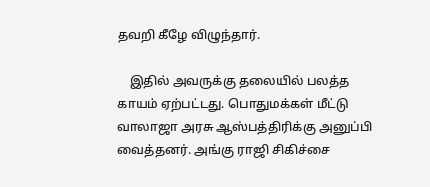தவறி கீழே விழுந்தார்.

    இதில் அவருக்கு தலையில் பலத்த காயம் ஏற்பட்டது. பொதுமக்கள் மீட்டு வாலாஜா அரசு ஆஸ்பத்திரிக்கு அனுப்பி வைத்தனர். அங்கு ராஜி சிகிச்சை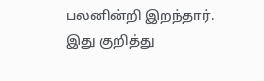பலனின்றி இறந்தார். இது குறித்து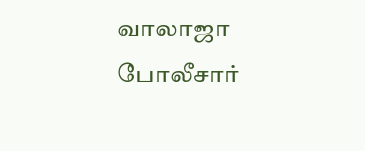வாலாஜா போலீசார்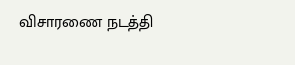விசாரணை நடத்தி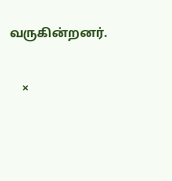வருகின்றனர்.

    ×